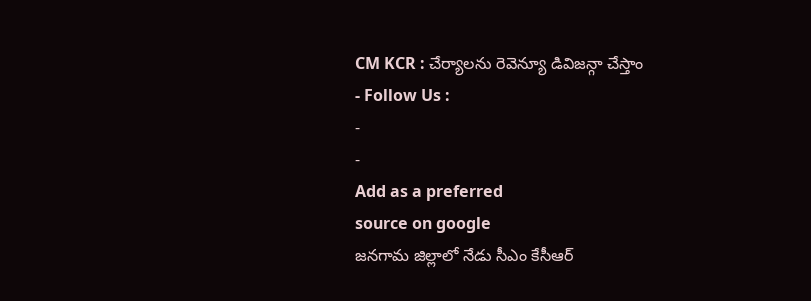CM KCR : చేర్యాలను రెవెన్యూ డివిజన్గా చేస్తాం
- Follow Us :
-
-
Add as a preferred
source on google
జనగామ జిల్లాలో నేడు సీఎం కేసీఆర్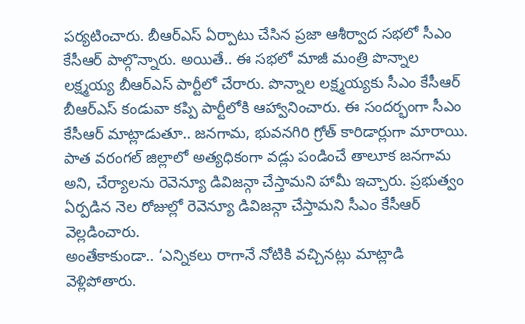పర్యటించారు. బీఆర్ఎస్ ఏర్పాటు చేసిన ప్రజా ఆశీర్వాద సభలో సీఎం కేసీఆర్ పాల్గొన్నారు. అయితే.. ఈ సభలో మాజీ మంత్రి పొన్నాల లక్ష్మయ్య బీఆర్ఎస్ పార్టీలో చేరారు. పొన్నాల లక్ష్మయ్యకు సీఎం కేసీఆర్ బీఆర్ఎస్ కండువా కప్పి పార్టీలోకి ఆహ్వానించారు. ఈ సందర్భంగా సీఎం కేసీఆర్ మాట్లాడుతూ.. జనగామ, భువనగిరి గ్రోత్ కారిడార్లుగా మారాయి. పాత వరంగల్ జిల్లాలో అత్యధికంగా వడ్లు పండించే తాలూక జనగామ అని, చేర్యాలను రెవెన్యూ డివిజన్గా చేస్తామని హామీ ఇచ్చారు. ప్రభుత్వం ఏర్పడిన నెల రోజుల్లో రెవెన్యూ డివిజన్గా చేస్తామని సీఎం కేసీఆర్ వెల్లడించారు.
అంతేకాకుండా.. ‘ఎన్నికలు రాగానే నోటికి వచ్చినట్లు మాట్లాడి వెళ్లిపోతారు.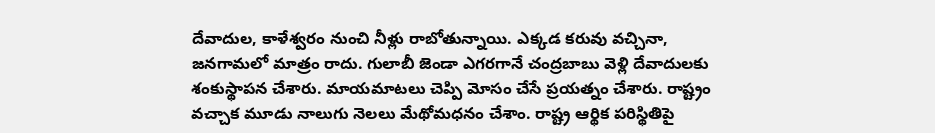దేవాదుల, కాళేశ్వరం నుంచి నీళ్లు రాబోతున్నాయి. ఎక్కడ కరువు వచ్చినా, జనగామలో మాత్రం రాదు. గులాబీ జెండా ఎగరగానే చంద్రబాబు వెళ్లి దేవాదులకు శంకుస్థాపన చేశారు. మాయమాటలు చెప్పి మోసం చేసే ప్రయత్నం చేశారు. రాష్ట్రం వచ్చాక మూడు నాలుగు నెలలు మేథోమధనం చేశాం. రాష్ట్ర ఆర్థిక పరిస్థితిపై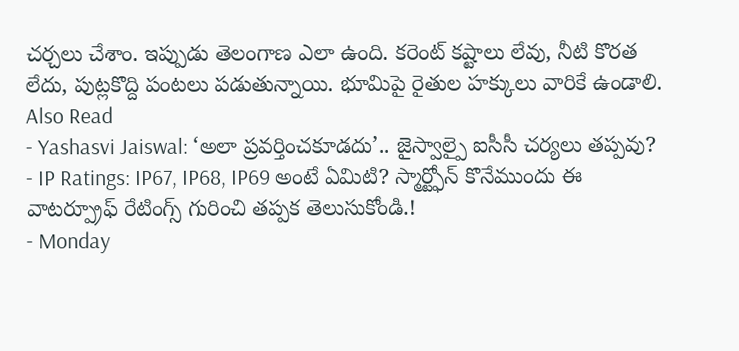చర్చలు చేశాం. ఇప్పుడు తెలంగాణ ఎలా ఉంది. కరెంట్ కష్టాలు లేవు, నీటి కొరత లేదు, పుట్లకొద్ది పంటలు పడుతున్నాయి. భూమిపై రైతుల హక్కులు వారికే ఉండాలి.
Also Read
- Yashasvi Jaiswal: ‘అలా ప్రవర్తించకూడదు’.. జైస్వాల్పై ఐసీసీ చర్యలు తప్పవు?
- IP Ratings: IP67, IP68, IP69 అంటే ఏమిటి? స్మార్ట్ఫోన్ కొనేముందు ఈ వాటర్ప్రూఫ్ రేటింగ్స్ గురించి తప్పక తెలుసుకోండి.!
- Monday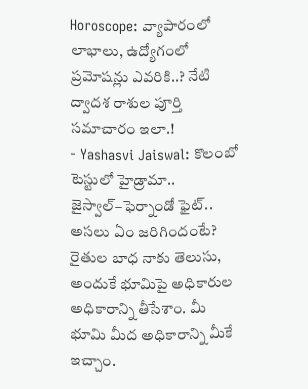Horoscope: వ్యాపారంలో లాభాలు, ఉద్యోగంలో ప్రమోషన్లు ఎవరికి..? నేటి ద్వాదశ రాశుల పూర్తి సమాచారం ఇలా.!
- Yashasvi Jaiswal: కొలంబో టెస్టులో హైడ్రామా.. జైస్వాల్–ఫెర్నాండో ఫైట్.. అసలు ఏం జరిగిందంటే?
రైతుల బాధ నాకు తెలుసు, అందుకే భూమిపై అధికారుల అధికారాన్ని తీసేశాం. మీ భూమి మీద అధికారాన్ని మీకే ఇచ్చాం.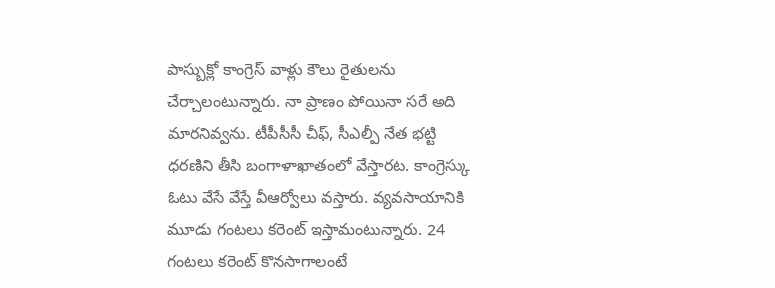పాస్బుక్లో కాంగ్రెస్ వాళ్లు కౌలు రైతులను చేర్చాలంటున్నారు. నా ప్రాణం పోయినా సరే అది మారనివ్వను. టీపీసీసీ చీఫ్, సీఎల్పీ నేత భట్టి ధరణిని తీసి బంగాళాఖాతంలో వేస్తారట. కాంగ్రెస్కు ఓటు వేసే వేస్తే వీఆర్వోలు వస్తారు. వ్యవసాయానికి మూడు గంటలు కరెంట్ ఇస్తామంటున్నారు. 24 గంటలు కరెంట్ కొనసాగాలంటే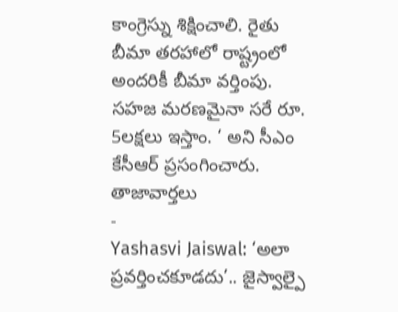కాంగ్రెస్ను శిక్షించాలి. రైతు బీమా తరహాలో రాష్ట్రంలో అందరికీ బీమా వర్తింపు. సహజ మరణమైనా సరే రూ. 5లక్షలు ఇస్తాం. ‘ అని సీఎం కేసీఆర్ ప్రసంగించారు.
తాజావార్తలు
-
Yashasvi Jaiswal: ‘అలా ప్రవర్తించకూడదు’.. జైస్వాల్పై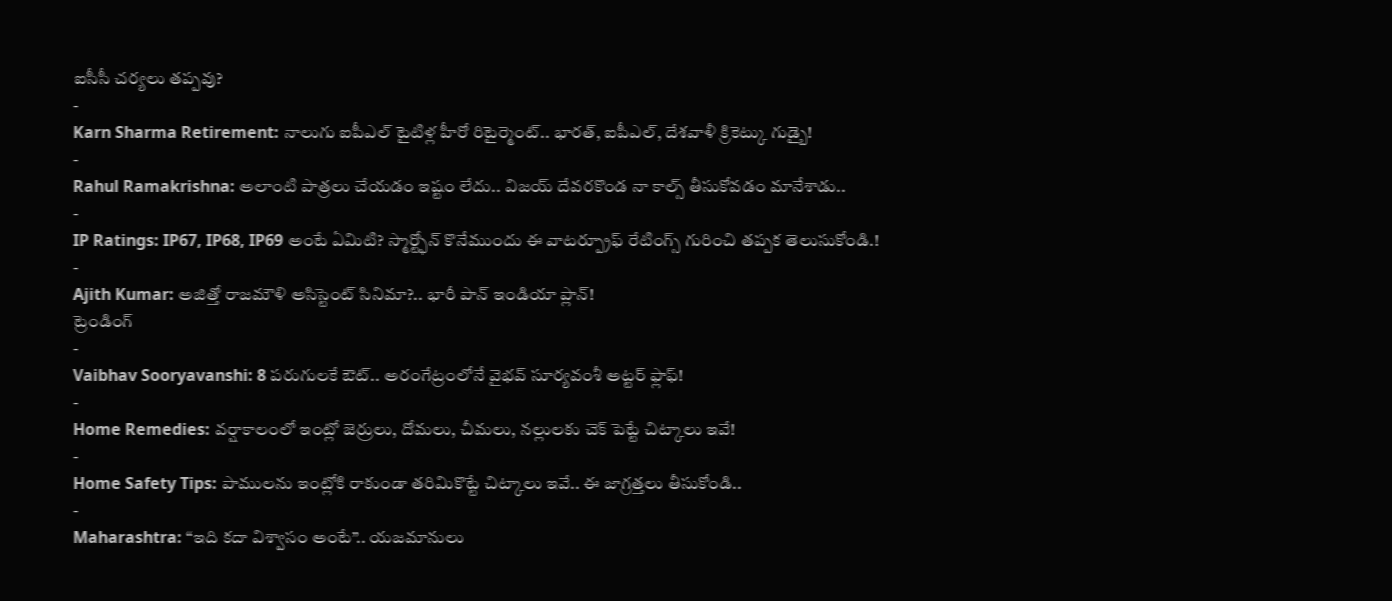ఐసీసీ చర్యలు తప్పవు?
-
Karn Sharma Retirement: నాలుగు ఐపీఎల్ టైటిళ్ల హీరో రిటైర్మెంట్.. భారత్, ఐపీఎల్, దేశవాళీ క్రికెట్కు గుడ్బై!
-
Rahul Ramakrishna: అలాంటి పాత్రలు చేయడం ఇష్టం లేదు.. విజయ్ దేవరకొండ నా కాల్స్ తీసుకోవడం మానేశాడు..
-
IP Ratings: IP67, IP68, IP69 అంటే ఏమిటి? స్మార్ట్ఫోన్ కొనేముందు ఈ వాటర్ప్రూఫ్ రేటింగ్స్ గురించి తప్పక తెలుసుకోండి.!
-
Ajith Kumar: అజిత్తో రాజమౌళి అసిస్టెంట్ సినిమా?.. భారీ పాన్ ఇండియా ప్లాన్!
ట్రెండింగ్
-
Vaibhav Sooryavanshi: 8 పరుగులకే ఔట్.. అరంగేట్రంలోనే వైభవ్ సూర్యవంశీ అట్టర్ ఫ్లాఫ్!
-
Home Remedies: వర్షాకాలంలో ఇంట్లో జెర్రులు, దోమలు, చీమలు, నల్లులకు చెక్ పెట్టే చిట్కాలు ఇవే!
-
Home Safety Tips: పాములను ఇంట్లోకి రాకుండా తరిమికొట్టే చిట్కాలు ఇవే.. ఈ జాగ్రత్తలు తీసుకోండి..
-
Maharashtra: “ఇది కదా విశ్వాసం అంటే”.. యజమానులు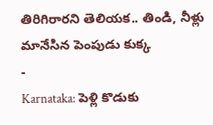తిరిగిరారని తెలియక.. తిండి, నీళ్లు మానేసిన పెంపుడు కుక్క
-
Karnataka: పెళ్లి కొడుకు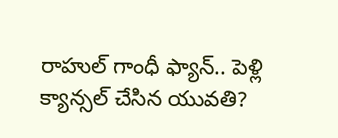రాహుల్ గాంధీ ఫ్యాన్.. పెళ్లి క్యాన్సల్ చేసిన యువతి?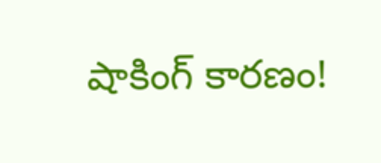షాకింగ్ కారణం!